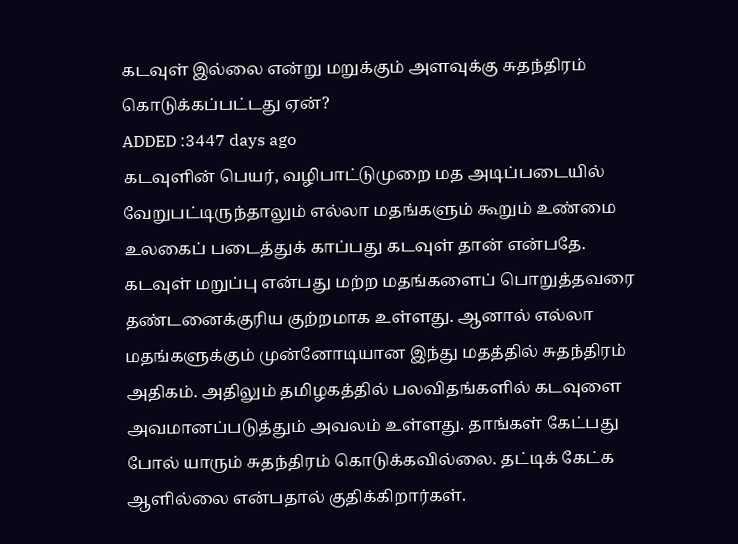கடவுள் இல்லை என்று மறுக்கும் அளவுக்கு சுதந்திரம் கொடுக்கப்பட்டது ஏன்?
ADDED :3447 days ago
கடவுளின் பெயர், வழிபாட்டுமுறை மத அடிப்படையில் வேறுபட்டிருந்தாலும் எல்லா மதங்களும் கூறும் உண்மை உலகைப் படைத்துக் காப்பது கடவுள் தான் என்பதே. கடவுள் மறுப்பு என்பது மற்ற மதங்களைப் பொறுத்தவரை தண்டனைக்குரிய குற்றமாக உள்ளது. ஆனால் எல்லா மதங்களுக்கும் முன்னோடியான இந்து மதத்தில் சுதந்திரம் அதிகம். அதிலும் தமிழகத்தில் பலவிதங்களில் கடவுளை அவமானப்படுத்தும் அவலம் உள்ளது. தாங்கள் கேட்பது போல் யாரும் சுதந்திரம் கொடுக்கவில்லை. தட்டிக் கேட்க ஆளில்லை என்பதால் குதிக்கிறார்கள்.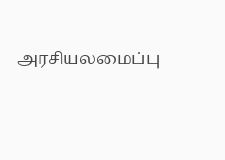அரசியலமைப்பு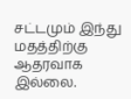சட்டமும் இந்து மதத்திற்கு ஆதரவாக இல்லை.